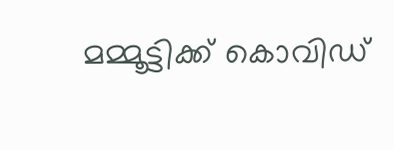മമ്മൂട്ടിക്ക് കൊവിഡ്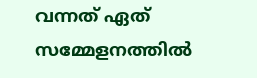വന്നത് ഏത് സമ്മേളനത്തില്‍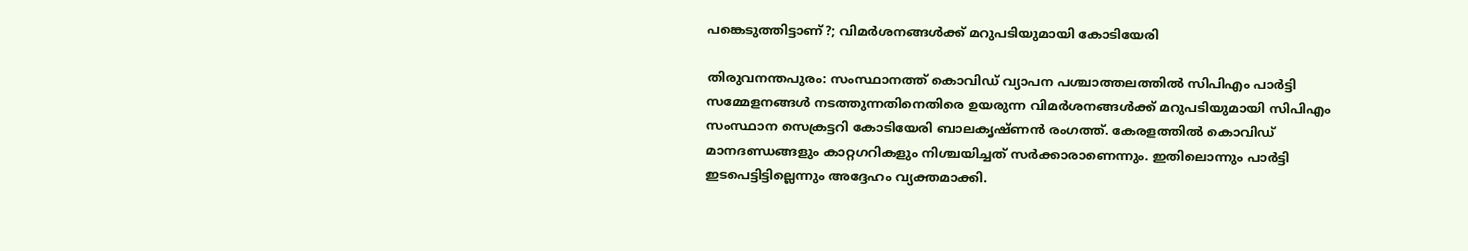പങ്കെടുത്തിട്ടാണ്?; വിമര്‍ശനങ്ങള്‍ക്ക് മറുപടിയുമായി കോടിയേരി

തിരുവനന്തപുരം: സംസ്ഥാനത്ത് കൊവിഡ് വ്യാപന പശ്ചാത്തലത്തില്‍ സിപിഎം പാര്‍ട്ടി സമ്മേളനങ്ങള്‍ നടത്തുന്നതിനെതിരെ ഉയരുന്ന വിമര്‍ശനങ്ങള്‍ക്ക് മറുപടിയുമായി സിപിഎം സംസ്ഥാന സെക്രട്ടറി കോടിയേരി ബാലകൃഷ്ണന്‍ രംഗത്ത്. കേരളത്തില്‍ കൊവിഡ് മാനദണ്ഡങ്ങളും കാറ്റഗറികളും നിശ്ചയിച്ചത് സര്‍ക്കാരാണെന്നും. ഇതിലൊന്നും പാര്‍ട്ടി ഇടപെട്ടിട്ടില്ലെന്നും അദ്ദേഹം വ്യക്തമാക്കി.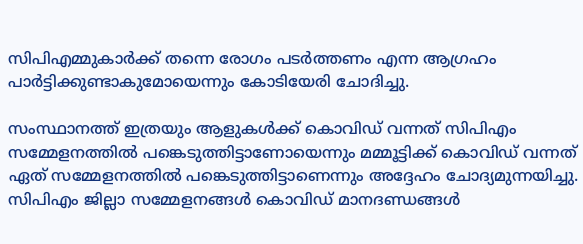സിപിഎമ്മുകാര്‍ക്ക് തന്നെ രോഗം പടര്‍ത്തണം എന്ന ആഗ്രഹം പാര്‍ട്ടിക്കുണ്ടാകുമോയെന്നും കോടിയേരി ചോദിച്ചു.

സംസ്ഥാനത്ത് ഇത്രയും ആളുകള്‍ക്ക് കൊവിഡ് വന്നത് സിപിഎം സമ്മേളനത്തില്‍ പങ്കെടുത്തിട്ടാണോയെന്നും മമ്മൂട്ടിക്ക് കൊവിഡ് വന്നത് ഏത് സമ്മേളനത്തില്‍ പങ്കെടുത്തിട്ടാണെന്നും അദ്ദേഹം ചോദ്യമുന്നയിച്ചു. സിപിഎം ജില്ലാ സമ്മേളനങ്ങള്‍ കൊവിഡ് മാനദണ്ഡങ്ങള്‍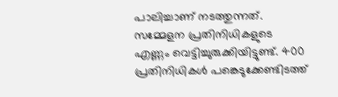പാലിച്ചാണ് നടത്തുന്നത്. സമ്മേളന പ്രതിനിധികളുടെ എണ്ണം വെട്ടിച്ചുരുക്കിയിട്ടുണ്ട്. 400 പ്രതിനിധികള്‍ പങ്കെടുക്കേണ്ടിടത്ത്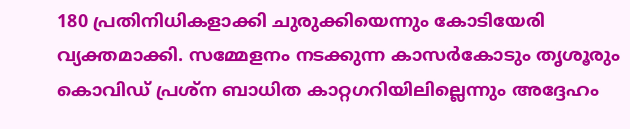180 പ്രതിനിധികളാക്കി ചുരുക്കിയെന്നും കോടിയേരി വ്യക്തമാക്കി. സമ്മേളനം നടക്കുന്ന കാസര്‍കോടും തൃശൂരും കൊവിഡ് പ്രശ്ന ബാധിത കാറ്റഗറിയിലില്ലെന്നും അദ്ദേഹം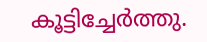കൂട്ടിച്ചേര്‍ത്തു.